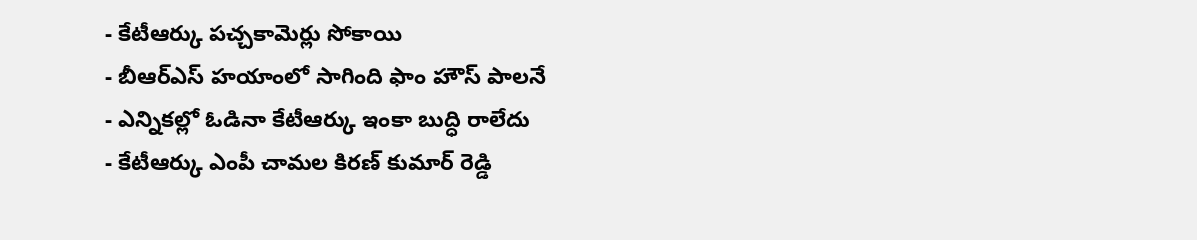- కేటీఆర్కు పచ్చకామెర్లు సోకాయి
- బీఆర్ఎస్ హయాంలో సాగింది ఫాం హౌస్ పాలనే
- ఎన్నికల్లో ఓడినా కేటీఆర్కు ఇంకా బుద్ధి రాలేదు
- కేటీఆర్కు ఎంపీ చామల కిరణ్ కుమార్ రెడ్డి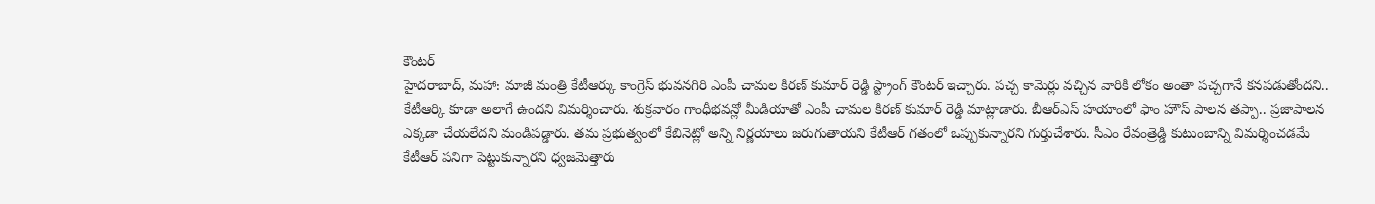కౌంటర్
హైదరాబాద్, మహా: మాజీ మంత్రి కేటీఆర్కు కాంగ్రెస్ భువనగిరి ఎంపీ చామల కిరణ్ కుమార్ రెడ్డి స్ట్రాంగ్ కౌంటర్ ఇచ్చారు. పచ్చ కామెర్లు వచ్చిన వారికి లోకం అంతా పచ్చగానే కనపడుతోందని.. కేటీఆర్కి కూడా అలాగే ఉందని విమర్శించారు. శుక్రవారం గాంధీభవన్లో మీడియాతో ఎంపీ చామల కిరణ్ కుమార్ రెడ్డి మాట్లాడారు. బీఆర్ఎస్ హయాంలో ఫాం హౌస్ పాలన తప్పా.. ప్రజాపాలన ఎక్కడా చేయలేదని మండిపడ్డారు. తమ ప్రభుత్వంలో కేబినెట్లో అన్ని నిర్ణయాలు జరుగుతాయని కేటీఆర్ గతంలో ఒప్పుకున్నారని గుర్తుచేశారు. సీఎం రేవంత్రెడ్డి కుటుంబాన్ని విమర్శించడమే కేటీఆర్ పనిగా పెట్టుకున్నారని ధ్వజమెత్తారు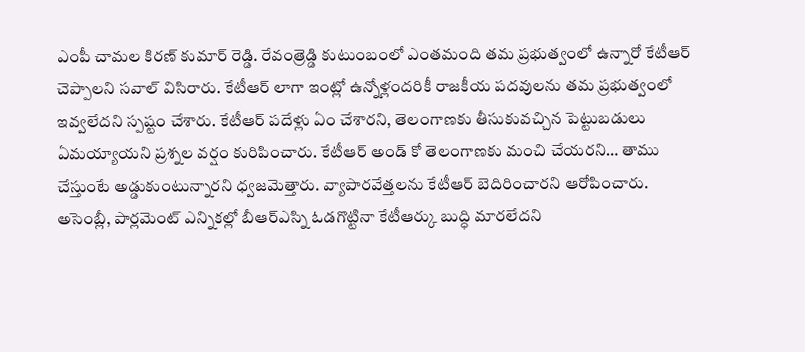ఎంపీ చామల కిరణ్ కుమార్ రెడ్డి. రేవంత్రెడ్డి కుటుంబంలో ఎంతమంది తమ ప్రభుత్వంలో ఉన్నారో కేటీఆర్ చెప్పాలని సవాల్ విసిరారు. కేటీఆర్ లాగా ఇంట్లో ఉన్నోళ్లందరికీ రాజకీయ పదవులను తమ ప్రభుత్వంలో ఇవ్వలేదని స్పష్టం చేశారు. కేటీఆర్ పదేళ్లు ఏం చేశారని, తెలంగాణకు తీసుకువచ్చిన పెట్టుబడులు ఏమయ్యాయని ప్రశ్నల వర్షం కురిపించారు. కేటీఆర్ అండ్ కో తెలంగాణకు మంచి చేయరని… తాము చేస్తుంటే అడ్డుకుంటున్నారని ధ్వజమెత్తారు. వ్యాపారవేత్తలను కేటీఆర్ బెదిరించారని ఆరోపించారు. అసెంబ్లీ, పార్లమెంట్ ఎన్నికల్లో బీఆర్ఎస్ని ఓడగొట్టినా కేటీఆర్కు బుద్ధి మారలేదని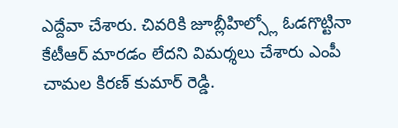ఎద్దేవా చేశారు. చివరికి జూబ్లీహిల్స్లో ఓడగొట్టినా కేటీఆర్ మారడం లేదని విమర్శలు చేశారు ఎంపీ చామల కిరణ్ కుమార్ రెడ్డి.